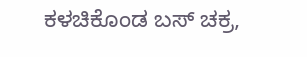ಕಳಚಿಕೊಂಡ ಬಸ್ ಚಕ್ರ,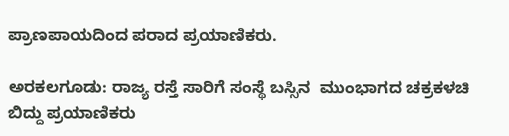ಪ್ರಾಣಪಾಯದಿಂದ ಪರಾದ ಪ್ರಯಾಣಿಕರು.

ಅರಕಲಗೂಡು: ರಾಜ್ಯ ರಸ್ತೆ ಸಾರಿಗೆ ಸಂಸ್ಥೆ ಬಸ್ಸಿನ  ಮುಂಭಾಗದ ಚಕ್ರಕಳಚಿ ಬಿದ್ದು ಪ್ರಯಾಣಿಕರು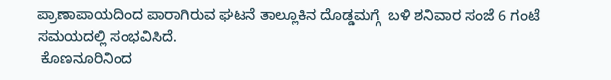ಪ್ರಾಣಾಪಾಯದಿಂದ ಪಾರಾಗಿರುವ ಘಟನೆ ತಾಲ್ಲೂಕಿನ ದೊಡ್ಡಮಗ್ಗೆ  ಬಳಿ ಶನಿವಾರ ಸಂಜೆ 6 ಗಂಟೆ ಸಮಯದಲ್ಲಿ ಸಂಭವಿಸಿದೆ.
 ಕೊಣನೂರಿನಿಂದ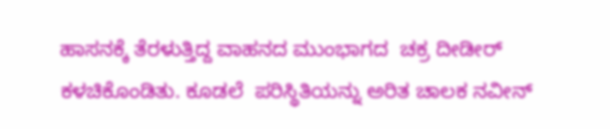ಹಾಸನಕ್ಕೆ ತೆರಳುತ್ತಿದ್ದ ವಾಹನದ ಮುಂಭಾಗದ  ಚಕ್ರ ದೀಡೀರ್ ಕಳಚಿಕೊಂಡಿತು. ಕೂಡಲೆ  ಪರಿಸ್ಥಿತಿಯನ್ನು ಅರಿತ ಚಾಲಕ ನವೀನ್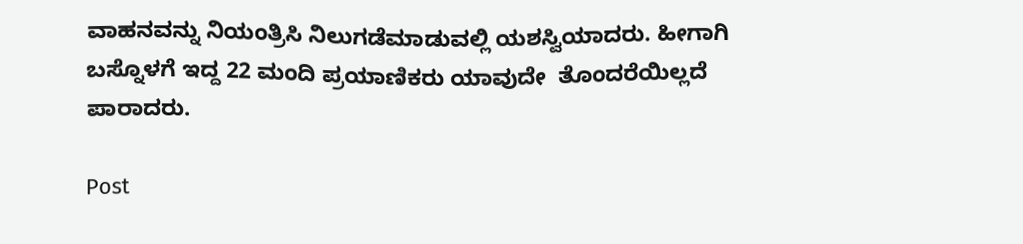ವಾಹನವನ್ನು ನಿಯಂತ್ರಿಸಿ ನಿಲುಗಡೆಮಾಡುವಲ್ಲಿ ಯಶಸ್ವಿಯಾದರು. ಹೀಗಾಗಿ ಬಸ್ನೊಳಗೆ ಇದ್ದ 22 ಮಂದಿ ಪ್ರಯಾಣಿಕರು ಯಾವುದೇ  ತೊಂದರೆಯಿಲ್ಲದೆ ಪಾರಾದರು.

Post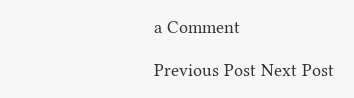a Comment

Previous Post Next Post